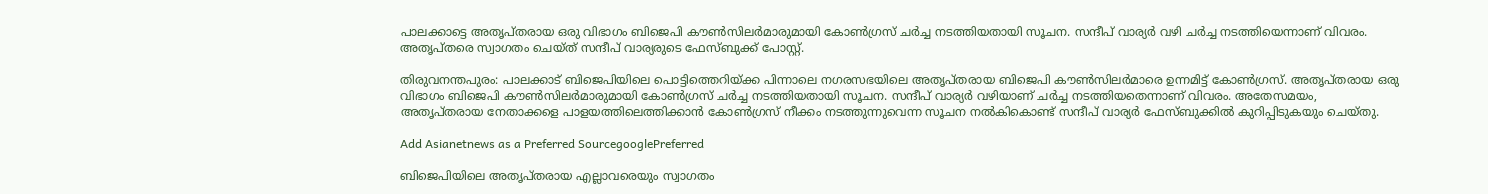പാലക്കാട്ടെ അതൃപ്തരായ ഒരു വിഭാഗം ബിജെപി കൗണ്‍സിലര്‍മാരുമായി കോണ്‍ഗ്രസ് ചര്‍ച്ച നടത്തിയതായി സൂചന. സന്ദീപ് വാര്യര്‍ വഴി ചര്‍ച്ച നടത്തിയെന്നാണ് വിവരം. അതൃപ്തരെ സ്വാഗതം ചെയ്ത് സന്ദീപ് വാര്യരുടെ ഫേസ്ബുക്ക് പോസ്റ്റ്.

തിരുവനന്തപുരം: പാലക്കാട് ബിജെപിയിലെ പൊട്ടിത്തെറിയ്ക്ക പിന്നാലെ നഗരസഭയിലെ അതൃപ്തരായ ബിജെപി കൗണ്‍സിലര്‍മാരെ ഉന്നമിട്ട് കോണ്‍ഗ്രസ്. അതൃപ്തരായ ഒരു വിഭാഗം ബിജെപി കൗണ്‍സിലര്‍മാരുമായി കോണ്‍ഗ്രസ് ചര്‍ച്ച നടത്തിയതായി സൂചന. സന്ദീപ് വാര്യര്‍ വഴിയാണ് ചര്‍ച്ച നടത്തിയതെന്നാണ് വിവരം. അതേസമയം, അതൃപ്തരായ നേതാക്കളെ പാളയത്തിലെത്തിക്കാൻ കോണ്‍ഗ്രസ് നീക്കം നടത്തുന്നുവെന്ന സൂചന നൽകികൊണ്ട് സന്ദീപ് വാര്യര്‍ ഫേസ്ബുക്കിൽ കുറിപ്പിടുകയും ചെയ്തു.

Add Asianetnews as a Preferred SourcegooglePreferred

ബിജെപിയിലെ അതൃപ്തരായ എല്ലാവരെയും സ്വാഗതം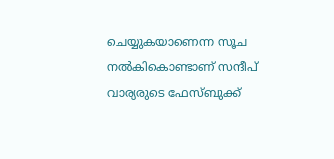ചെയ്യുകയാണെന്ന സൂച നൽകികൊണ്ടാണ് സന്ദീപ് വാര്യരുടെ ഫേസ്ബുക്ക്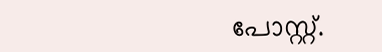പോസ്റ്റ്.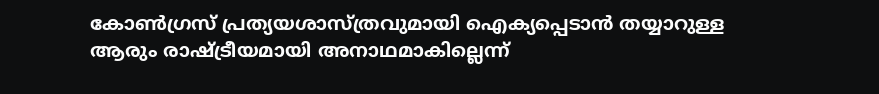കോണ്‍ഗ്രസ് പ്രത്യയശാസ്ത്രവുമായി ഐക്യപ്പെടാൻ തയ്യാറുള്ള ആരും രാഷ്ട്രീയമായി അനാഥമാകില്ലെന്ന്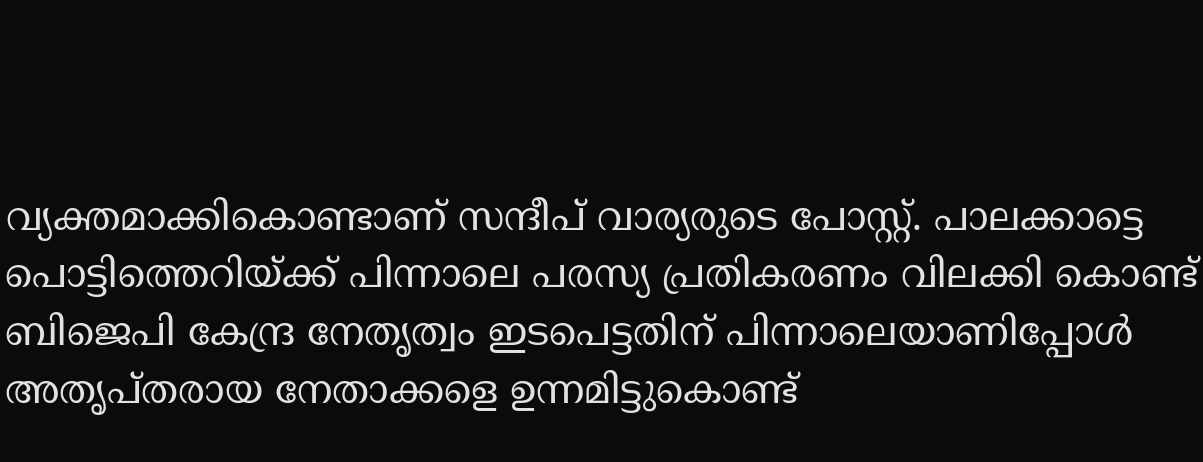വ്യക്തമാക്കികൊണ്ടാണ് സന്ദീപ് വാര്യരുടെ പോസ്റ്റ്. പാലക്കാട്ടെ പൊട്ടിത്തെറിയ്ക്ക് പിന്നാലെ പരസ്യ പ്രതികരണം വിലക്കി കൊണ്ട് ബിജെപി കേന്ദ്ര നേതൃത്വം ഇടപെട്ടതിന് പിന്നാലെയാണിപ്പോള്‍ അതൃപ്തരായ നേതാക്കളെ ഉന്നമിട്ടുകൊണ്ട്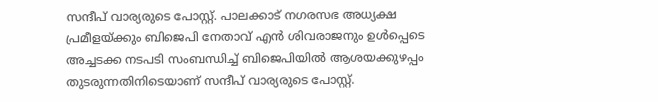സന്ദീപ് വാര്യരുടെ പോസ്റ്റ്. പാലക്കാട് നഗരസഭ അധ്യക്ഷ പ്രമീളയ്ക്കും ബിജെപി നേതാവ് എൻ ശിവരാജനും ഉള്‍പ്പെടെ അച്ചടക്ക നടപടി സംബന്ധിച്ച് ബിജെപിയിൽ ആശയക്കുഴപ്പം തുടരുന്നതിനിടെയാണ് സന്ദീപ് വാര്യരുടെ പോസ്റ്റ്.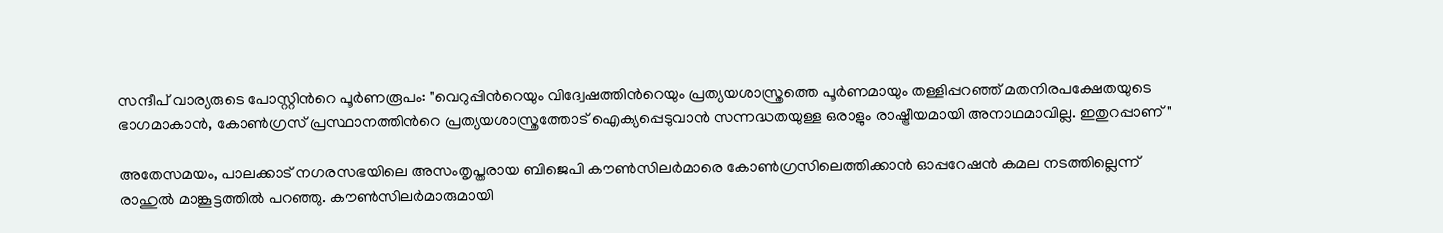സന്ദീപ് വാര്യരുടെ പോസ്റ്റിന്‍റെ പൂര്‍ണരൂപം: "വെറുപ്പിന്‍റെയും വിദ്വേഷത്തിന്‍റെയും പ്രത്യയശാസ്ത്രത്തെ പൂര്‍ണമായും തള്ളിപ്പറഞ്ഞ് മതനിരപക്ഷേതയുടെ ഭാഗമാകാൻ, കോണ്‍ഗ്രസ് പ്രസ്ഥാനത്തിന്‍റെ പ്രത്യയശാസ്ത്രത്തോട് ഐക്യപ്പെടുവാൻ സന്നദ്ധതയുള്ള ഒരാളും രാഷ്ട്രീയമായി അനാഥമാവില്ല. ഇതുറപ്പാണ്"

അതേസമയം, പാലക്കാട് നഗരസഭയിലെ അസംതൃപ്തരായ ബിജെപി കൗണ്‍സിലര്‍മാരെ കോണ്‍ഗ്രസിലെത്തിക്കാന്‍ ഓപ്പറേഷന്‍ കമല നടത്തില്ലെന്ന് രാഹുല്‍ മാങ്കൂട്ടത്തില്‍ പറഞ്ഞു. കൗൺസിലർമാരുമായി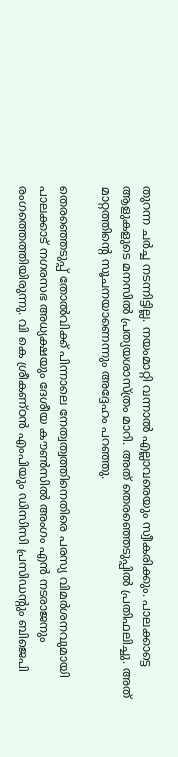തുറന്ന ചർച്ച നടന്നിട്ടില്ല. നയംമാറ്റി വന്നാൽ എല്ലാവരെയും സ്വീകരിക്കും. പാലക്കാട്ടെ ആളുകളുടെ മനസിൽ പ്രത്യയശാസ്ത്രം മാറി. അത് തെരഞ്ഞെടുപ്പിൽ പ്രതിഫലിച്ചു. അത് മാറ്റത്തിന്‍റെ സൂചനയാണെന്നും അദ്ദേഹം പറഞ്ഞു.

തെരഞ്ഞെടുപ്പ് തോല്‍വിക്ക് പിന്നാലെ നേത്വത്വത്തിനെതിരെ പരസ്യ വിമര്‍ശനവുമായി പാലക്കാട് നഗരസഭ അധ്യക്ഷയും ദേശീയ കൗണ്‍സില്‍ അംഗം എന്‍ നടരാജനും രംഗത്തെത്തിയിരുന്നു. വി കെ ശ്രീകണ്ഠന്‍ എംപിയും ഡിസിസി പ്രസിഡന്‍റും ബിജെപി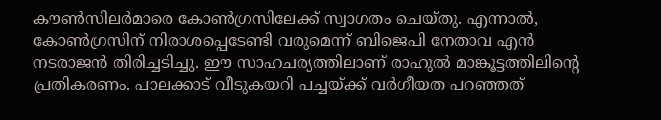കൗണ്‍സിലര്‍മാരെ കോണ്‍ഗ്രസിലേക്ക് സ്വാഗതം ചെയ്തു. എന്നാല്‍, കോണ്‍ഗ്രസിന് നിരാശപ്പെടേണ്ടി വരുമെന്ന് ബിജെപി നേതാവ എന്‍ നടരാജന്‍ തിരിച്ചടിച്ചു. ഈ സാഹചര്യത്തിലാണ് രാഹുല്‍ മാങ്കൂട്ടത്തിലിന്‍റെ പ്രതികരണം. പാലക്കാട് വീടുകയറി പച്ചയ്ക്ക് വർഗീയത പറഞ്ഞത്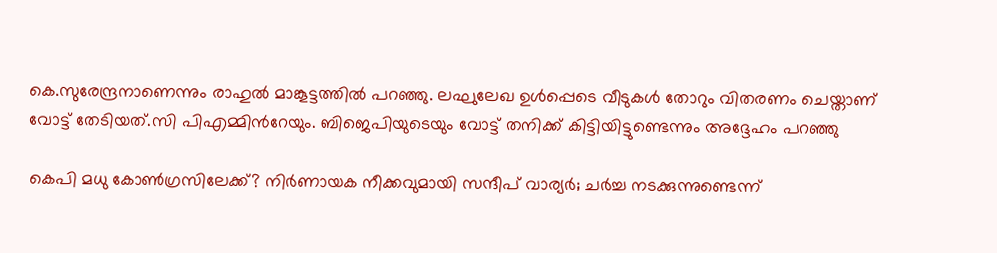കെ.സുരേന്ദ്രനാണെന്നും രാഹുൽ മാങ്കൂട്ടത്തിൽ പറഞ്ഞു. ലഘുലേഖ ഉൾപ്പെടെ വീടുകൾ തോറും വിതരണം ചെയ്താണ് വോട്ട് തേടിയത്.സി പിഎമ്മിന്‍റേയും. ബിജെപിയുടെയും വോട്ട് തനിക്ക് കിട്ടിയിട്ടുണ്ടെന്നും അദ്ദേഹം പറഞ്ഞു

കെപി മധു കോൺഗ്രസിലേക്ക്? നിർണായക നീക്കവുമായി സന്ദീപ് വാര്യർ; ചര്‍ച്ച നടക്കുന്നുണ്ടെന്ന്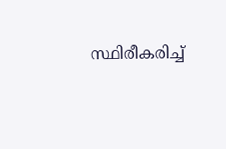സ്ഥിരീകരിച്ച്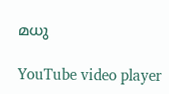മധു

YouTube video player